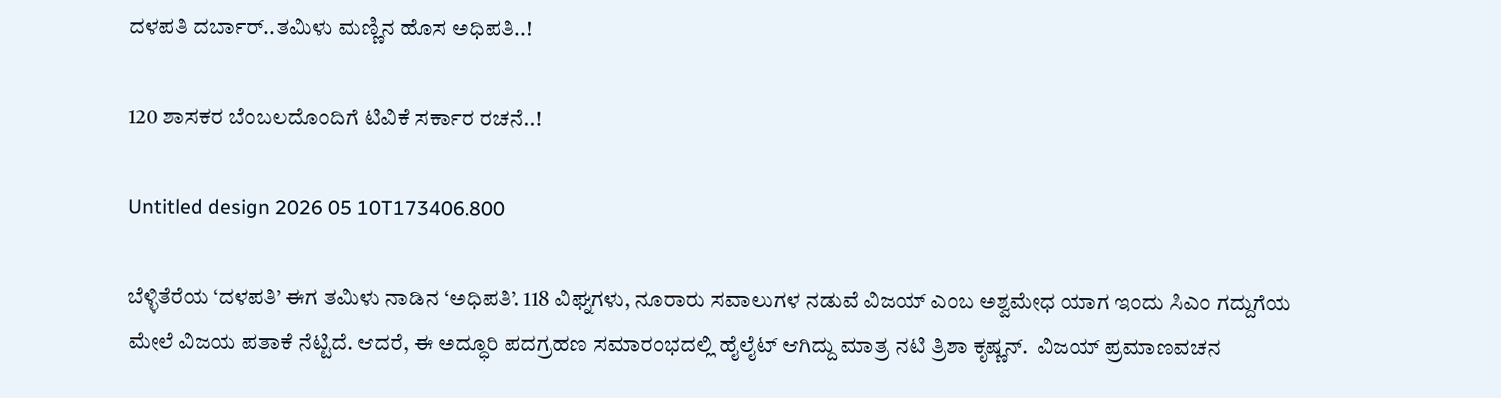ದಳಪತಿ ದರ್ಬಾರ್..ತಮಿಳು ಮಣ್ಣಿನ ಹೊಸ ಅಧಿಪತಿ..!

120 ಶಾಸಕರ ಬೆಂಬಲದೊಂದಿಗೆ ಟಿವಿಕೆ ಸರ್ಕಾರ ರಚನೆ..!

Untitled design 2026 05 10T173406.800

ಬೆಳ್ಳಿತೆರೆಯ ‘ದಳಪತಿ’ ಈಗ ತಮಿಳು ನಾಡಿನ ‘ಅಧಿಪತಿ’. 118 ವಿಘ್ನಗಳು, ನೂರಾರು ಸವಾಲುಗಳ ನಡುವೆ ವಿಜಯ್ ಎಂಬ ಅಶ್ವಮೇಧ ಯಾಗ ಇಂದು ಸಿಎಂ ಗದ್ದುಗೆಯ ಮೇಲೆ ವಿಜಯ ಪತಾಕೆ ನೆಟ್ಟಿದೆ. ಆದರೆ, ಈ ಅದ್ಧೂರಿ ಪದಗ್ರಹಣ ಸಮಾರಂಭದಲ್ಲಿ ಹೈಲೈಟ್ ಆಗಿದ್ದು ಮಾತ್ರ ನಟಿ ತ್ರಿಶಾ ಕೃಷ್ಣನ್.  ವಿಜಯ್ ಪ್ರಮಾಣವಚನ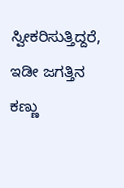ಸ್ವೀಕರಿಸುತ್ತಿದ್ದರೆ,  ಇಡೀ ಜಗತ್ತಿನ ಕಣ್ಣು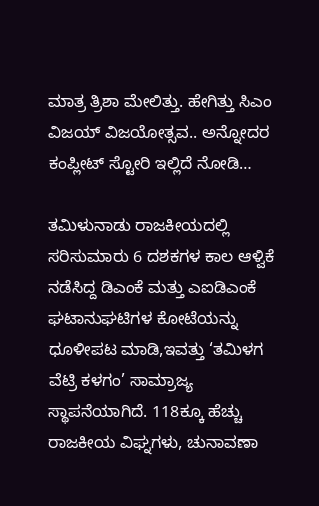ಮಾತ್ರ ತ್ರಿಶಾ ಮೇಲಿತ್ತು. ಹೇಗಿತ್ತು ಸಿಎಂ ವಿಜಯ್ ವಿಜಯೋತ್ಸವ.. ಅನ್ನೋದರ ಕಂಪ್ಲೀಟ್ ಸ್ಟೋರಿ ಇಲ್ಲಿದೆ ನೋಡಿ…

ತಮಿಳುನಾಡು ರಾಜಕೀಯದಲ್ಲಿ ಸರಿಸುಮಾರು 6 ದಶಕಗಳ ಕಾಲ ಆಳ್ವಿಕೆ ನಡೆಸಿದ್ದ ಡಿಎಂಕೆ ಮತ್ತು ಎಐಡಿಎಂಕೆ ಘಟಾನುಘಟಿಗಳ ಕೋಟೆಯನ್ನು ಧೂಳೀಪಟ ಮಾಡಿ,ಇವತ್ತು ‘ತಮಿಳಗ ವೆಟ್ರಿ ಕಳಗಂ’ ಸಾಮ್ರಾಜ್ಯ ಸ್ಥಾಪನೆಯಾಗಿದೆ. 118ಕ್ಕೂ ಹೆಚ್ಚು ರಾಜಕೀಯ ವಿಘ್ನಗಳು, ಚುನಾವಣಾ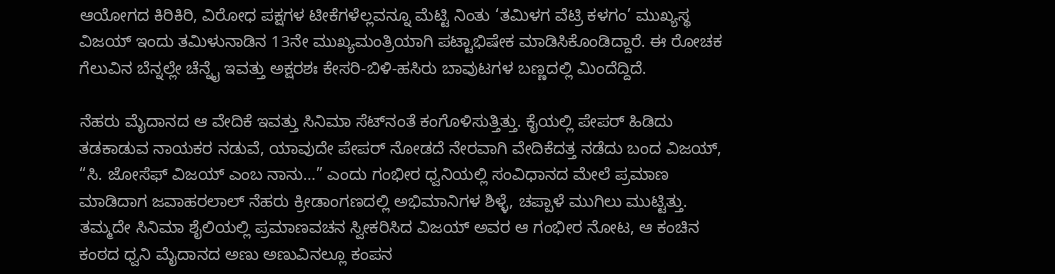ಆಯೋಗದ ಕಿರಿಕಿರಿ, ವಿರೋಧ ಪಕ್ಷಗಳ ಟೀಕೆಗಳೆಲ್ಲವನ್ನೂ ಮೆಟ್ಟಿ ನಿಂತು ‘ತಮಿಳಗ ವೆಟ್ರಿ ಕಳಗಂ’ ಮುಖ್ಯಸ್ಥ ವಿಜಯ್ ಇಂದು ತಮಿಳುನಾಡಿನ 13ನೇ ಮುಖ್ಯಮಂತ್ರಿಯಾಗಿ ಪಟ್ಟಾಭಿಷೇಕ ಮಾಡಿಸಿಕೊಂಡಿದ್ದಾರೆ. ಈ ರೋಚಕ ಗೆಲುವಿನ ಬೆನ್ನಲ್ಲೇ ಚೆನ್ನೈ ಇವತ್ತು ಅಕ್ಷರಶಃ ಕೇಸರಿ-ಬಿಳಿ-ಹಸಿರು ಬಾವುಟಗಳ ಬಣ್ಣದಲ್ಲಿ ಮಿಂದೆದ್ದಿದೆ.

ನೆಹರು ಮೈದಾನದ ಆ ವೇದಿಕೆ ಇವತ್ತು ಸಿನಿಮಾ ಸೆಟ್‌ನಂತೆ ಕಂಗೊಳಿಸುತ್ತಿತ್ತು. ಕೈಯಲ್ಲಿ ಪೇಪರ್ ಹಿಡಿದು ತಡಕಾಡುವ ನಾಯಕರ ನಡುವೆ, ಯಾವುದೇ ಪೇಪರ್ ನೋಡದೆ ನೇರವಾಗಿ ವೇದಿಕೆದತ್ತ ನಡೆದು ಬಂದ ವಿಜಯ್, “ಸಿ. ಜೋಸೆಫ್ ವಿಜಯ್ ಎಂಬ ನಾನು…” ಎಂದು ಗಂಭೀರ ಧ್ವನಿಯಲ್ಲಿ ಸಂವಿಧಾನದ ಮೇಲೆ ಪ್ರಮಾಣ ಮಾಡಿದಾಗ ಜವಾಹರಲಾಲ್ ನೆಹರು ಕ್ರೀಡಾಂಗಣದಲ್ಲಿ ಅಭಿಮಾನಿಗಳ ಶಿಳ್ಳೆ, ಚಪ್ಪಾಳೆ ಮುಗಿಲು ಮುಟ್ಟಿತ್ತು. ತಮ್ಮದೇ ಸಿನಿಮಾ ಶೈಲಿಯಲ್ಲಿ ಪ್ರಮಾಣವಚನ ಸ್ವೀಕರಿಸಿದ ವಿಜಯ್ ಅವರ ಆ ಗಂಭೀರ ನೋಟ, ಆ ಕಂಚಿನ ಕಂಠದ ಧ್ವನಿ ಮೈದಾನದ ಅಣು ಅಣುವಿನಲ್ಲೂ ಕಂಪನ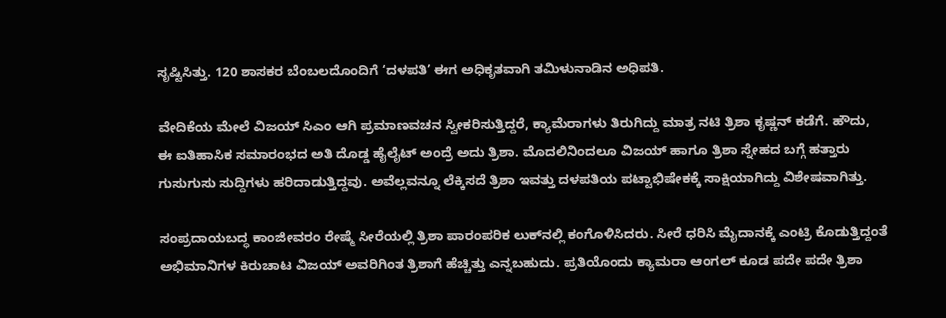ಸೃಷ್ಟಿಸಿತ್ತು. 120 ಶಾಸಕರ ಬೆಂಬಲದೊಂದಿಗೆ ‘ದಳಪತಿ’ ಈಗ ಅಧಿಕೃತವಾಗಿ ತಮಿಳುನಾಡಿನ ಅಧಿಪತಿ.

ವೇದಿಕೆಯ ಮೇಲೆ ವಿಜಯ್ ಸಿಎಂ ಆಗಿ ಪ್ರಮಾಣವಚನ ಸ್ವೀಕರಿಸುತ್ತಿದ್ದರೆ, ಕ್ಯಾಮೆರಾಗಳು ತಿರುಗಿದ್ದು ಮಾತ್ರ ನಟಿ ತ್ರಿಶಾ ಕೃಷ್ಣನ್ ಕಡೆಗೆ. ಹೌದು, ಈ ಐತಿಹಾಸಿಕ ಸಮಾರಂಭದ ಅತಿ ದೊಡ್ಡ ಹೈಲೈಟ್ ಅಂದ್ರೆ ಅದು ತ್ರಿಶಾ. ಮೊದಲಿನಿಂದಲೂ ವಿಜಯ್ ಹಾಗೂ ತ್ರಿಶಾ ಸ್ನೇಹದ ಬಗ್ಗೆ ಹತ್ತಾರು ಗುಸುಗುಸು ಸುದ್ದಿಗಳು ಹರಿದಾಡುತ್ತಿದ್ದವು. ಅವೆಲ್ಲವನ್ನೂ ಲೆಕ್ಕಿಸದೆ ತ್ರಿಶಾ ಇವತ್ತು ದಳಪತಿಯ ಪಟ್ಟಾಭಿಷೇಕಕ್ಕೆ ಸಾಕ್ಷಿಯಾಗಿದ್ದು ವಿಶೇಷವಾಗಿತ್ತು.

ಸಂಪ್ರದಾಯಬದ್ಧ ಕಾಂಜೀವರಂ ರೇಷ್ಮೆ ಸೀರೆಯಲ್ಲಿ ತ್ರಿಶಾ ಪಾರಂಪರಿಕ ಲುಕ್‌ನಲ್ಲಿ ಕಂಗೊಳಿಸಿದರು. ಸೀರೆ ಧರಿಸಿ ಮೈದಾನಕ್ಕೆ ಎಂಟ್ರಿ ಕೊಡುತ್ತಿದ್ದಂತೆ ಅಭಿಮಾನಿಗಳ ಕಿರುಚಾಟ ವಿಜಯ್ ಅವರಿಗಿಂತ ತ್ರಿಶಾಗೆ ಹೆಚ್ಚಿತ್ತು ಎನ್ನಬಹುದು. ಪ್ರತಿಯೊಂದು ಕ್ಯಾಮರಾ ಆಂಗಲ್ ಕೂಡ ಪದೇ ಪದೇ ತ್ರಿಶಾ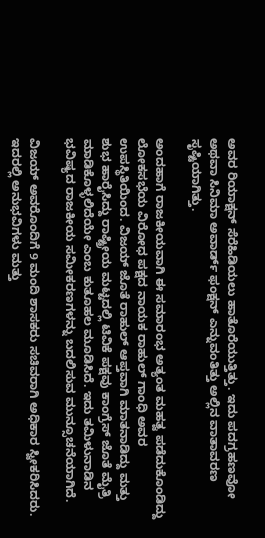ಅವರ ರಿಯಾಕ್ಷನ್ ಸೆರೆಹಿಡಿಯಲು ಹಾತೊರೆಯುತ್ತಿತ್ತು. ಇದು ಪದಗ್ರಹಣವೋ ಅಥವಾ ಸಿನಿಮಾ ಅವಾರ್ಡ್ ಫಂಕ್ಷನ್ ಎನ್ನುವಂತಿತ್ತು ಅಲ್ಲಿನ ವಾತಾವರಣ ಸೃಷ್ಟಿಯಾಗಿತ್ತು.

ಅಂದಹಾಗೆ ರಾಜಕೀಯವಾಗಿ ಈ ಸಮಾರಂಭ ಅತ್ಯಂತ ಮಹತ್ವ ಪಡೆದುಕೊಂಡಿದ್ದು ಲೋಕಸಭೆಯ ವಿರೋಧ ಪಕ್ಷದ ನಾಯಕ ರಾಹುಲ್ ಗಾಂಧಿ ಅವರ ಉಪಸ್ಥಿತಿಯಿಂದ. ವಿಜಯ್ ಜೊತೆ ರಾಹುಲ್ ಆಪ್ತವಾಗಿ ಮಾತನಾಡಿದ್ದು ಮತ್ತು ಶುಭ ಹಾರೈಸಿದ್ದು ರಾಷ್ಟ್ರೀಯ ಮಟ್ಟದಲ್ಲಿ ಟಿವಿಕೆ ಪಕ್ಷವು ಕಾಂಗ್ರೆಸ್ ಜೊತೆ ಮೈತ್ರಿ ಮಾಡಿಕೊಳ್ಳಲಿದೆಯೇ ಎಂಬ ಕುತೂಹಲ ಮೂಡಿಸಿದೆ. ಇದು ತಮಿಳುನಾಡಿನ ಭವಿಷ್ಯದ ರಾಜಕೀಯ ಸಮೀಕರಣಗಳನ್ನು ಬದಲಿಸುವ ಮುನ್ಸೂಚನೆಯಾಗಿದೆ.

ವಿಜಯ್ ಅವರೊಂದಿಗೆ 9 ಮಂದಿ ಶಾಸಕರು ಸಚಿವರಾಗಿ ಅಧಿಕಾರ ಸ್ವೀಕರಿಸಿದರು. ಇದರಲ್ಲಿ ಅನುಭವಿಗಳು ಮತ್ತು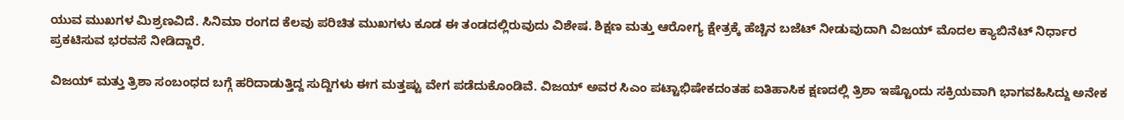ಯುವ ಮುಖಗಳ ಮಿಶ್ರಣವಿದೆ. ಸಿನಿಮಾ ರಂಗದ ಕೆಲವು ಪರಿಚಿತ ಮುಖಗಳು ಕೂಡ ಈ ತಂಡದಲ್ಲಿರುವುದು ವಿಶೇಷ. ಶಿಕ್ಷಣ ಮತ್ತು ಆರೋಗ್ಯ ಕ್ಷೇತ್ರಕ್ಕೆ ಹೆಚ್ಚಿನ ಬಜೆಟ್ ನೀಡುವುದಾಗಿ ವಿಜಯ್ ಮೊದಲ ಕ್ಯಾಬಿನೆಟ್ ನಿರ್ಧಾರ ಪ್ರಕಟಿಸುವ ಭರವಸೆ ನೀಡಿದ್ದಾರೆ.

ವಿಜಯ್ ಮತ್ತು ತ್ರಿಶಾ ಸಂಬಂಧದ ಬಗ್ಗೆ ಹರಿದಾಡುತ್ತಿದ್ದ ಸುದ್ದಿಗಳು ಈಗ ಮತ್ತಷ್ಟು ವೇಗ ಪಡೆದುಕೊಂಡಿವೆ. ವಿಜಯ್ ಅವರ ಸಿಎಂ ಪಟ್ಟಾಭಿಷೇಕದಂತಹ ಐತಿಹಾಸಿಕ ಕ್ಷಣದಲ್ಲಿ ತ್ರಿಶಾ ಇಷ್ಟೊಂದು ಸಕ್ರಿಯವಾಗಿ ಭಾಗವಹಿಸಿದ್ದು ಅನೇಕ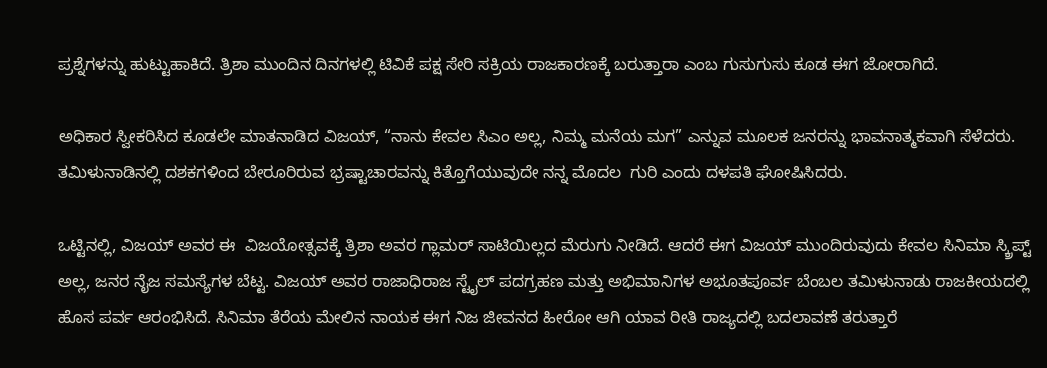ಪ್ರಶ್ನೆಗಳನ್ನು ಹುಟ್ಟುಹಾಕಿದೆ. ತ್ರಿಶಾ ಮುಂದಿನ ದಿನಗಳಲ್ಲಿ ಟಿವಿಕೆ ಪಕ್ಷ ಸೇರಿ ಸಕ್ರಿಯ ರಾಜಕಾರಣಕ್ಕೆ ಬರುತ್ತಾರಾ ಎಂಬ ಗುಸುಗುಸು ಕೂಡ ಈಗ ಜೋರಾಗಿದೆ.

ಅಧಿಕಾರ ಸ್ವೀಕರಿಸಿದ ಕೂಡಲೇ ಮಾತನಾಡಿದ ವಿಜಯ್, “ನಾನು ಕೇವಲ ಸಿಎಂ ಅಲ್ಲ, ನಿಮ್ಮ ಮನೆಯ ಮಗ” ಎನ್ನುವ ಮೂಲಕ ಜನರನ್ನು ಭಾವನಾತ್ಮಕವಾಗಿ ಸೆಳೆದರು. ತಮಿಳುನಾಡಿನಲ್ಲಿ ದಶಕಗಳಿಂದ ಬೇರೂರಿರುವ ಭ್ರಷ್ಟಾಚಾರವನ್ನು ಕಿತ್ತೊಗೆಯುವುದೇ ನನ್ನ ಮೊದಲ  ಗುರಿ ಎಂದು ದಳಪತಿ ಘೋಷಿಸಿದರು.

ಒಟ್ಟಿನಲ್ಲಿ, ವಿಜಯ್ ಅವರ ಈ  ವಿಜಯೋತ್ಸವಕ್ಕೆ ತ್ರಿಶಾ ಅವರ ಗ್ಲಾಮರ್ ಸಾಟಿಯಿಲ್ಲದ ಮೆರುಗು ನೀಡಿದೆ. ಆದರೆ ಈಗ ವಿಜಯ್ ಮುಂದಿರುವುದು ಕೇವಲ ಸಿನಿಮಾ ಸ್ಕ್ರಿಪ್ಟ್ ಅಲ್ಲ, ಜನರ ನೈಜ ಸಮಸ್ಯೆಗಳ ಬೆಟ್ಟ. ವಿಜಯ್ ಅವರ ರಾಜಾಧಿರಾಜ ಸ್ಟೈಲ್ ಪದಗ್ರಹಣ ಮತ್ತು ಅಭಿಮಾನಿಗಳ ಅಭೂತಪೂರ್ವ ಬೆಂಬಲ ತಮಿಳುನಾಡು ರಾಜಕೀಯದಲ್ಲಿ ಹೊಸ ಪರ್ವ ಆರಂಭಿಸಿದೆ. ಸಿನಿಮಾ ತೆರೆಯ ಮೇಲಿನ ನಾಯಕ ಈಗ ನಿಜ ಜೀವನದ ಹೀರೋ ಆಗಿ ಯಾವ ರೀತಿ ರಾಜ್ಯದಲ್ಲಿ ಬದಲಾವಣೆ ತರುತ್ತಾರೆ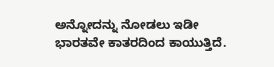ಅನ್ನೋದನ್ನು ನೋಡಲು ಇಡೀ ಭಾರತವೇ ಕಾತರದಿಂದ ಕಾಯುತ್ತಿದೆ.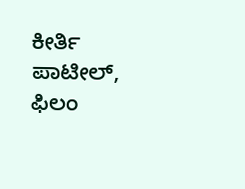ಕೀರ್ತಿ ಪಾಟೀಲ್, ಫಿಲಂ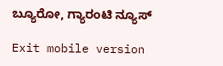ಬ್ಯೂರೋ, ಗ್ಯಾರಂಟಿ ನ್ಯೂಸ್

Exit mobile version